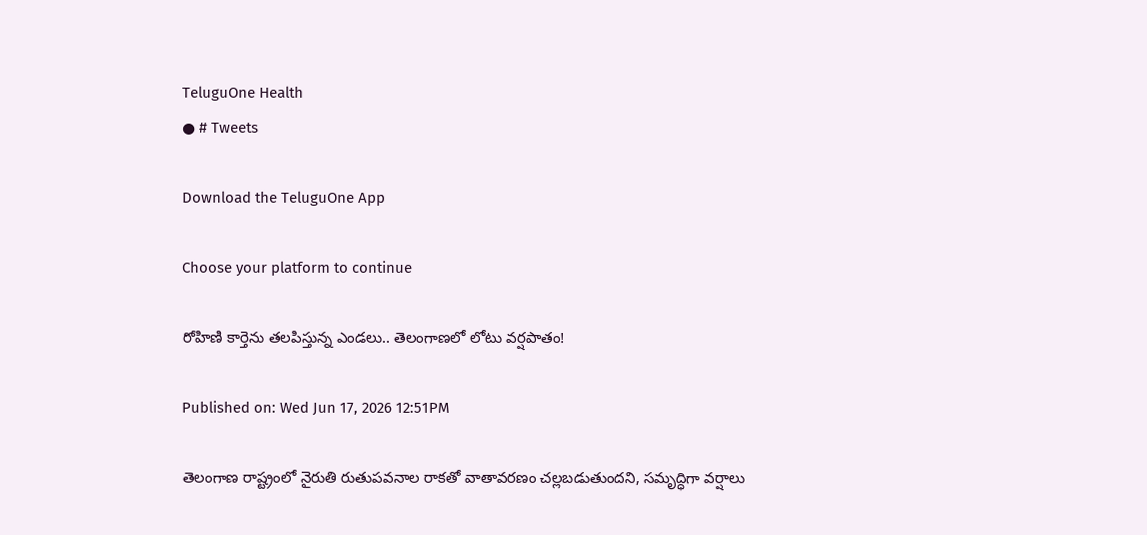TeluguOne Health
● # Tweets

Download the TeluguOne App

Choose your platform to continue

రోహిణి కార్తెను తలపిస్తున్న ఎండలు.. తెలంగాణలో లోటు వర్షపాతం!

Published on: Wed Jun 17, 2026 12:51PM

తెలంగాణ రాష్ట్రంలో నైరుతి రుతుపవనాల రాకతో వాతావరణం చల్లబడుతుందని, సమృద్ధిగా వర్షాలు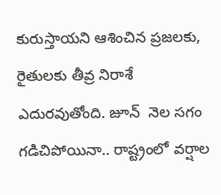కురుస్తాయని ఆశించిన ప్రజలకు, రైతులకు తీవ్ర నిరాశే ఎదురవుతోంది. జూన్  నెల సగం గడిచిపోయినా.. రాష్ట్రంలో వర్షాల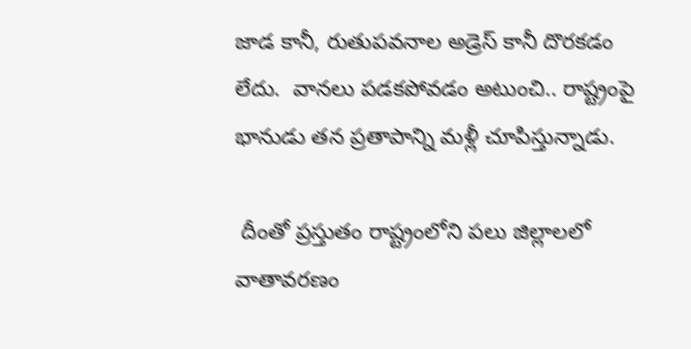జాడ కానీ, రుతుపవనాల అడ్రెస్ కానీ దొరకడం లేదు.  వానలు పడకపోవడం అటుంచి.. రాష్ట్రంపై భానుడు తన ప్రతాపాన్ని మళ్లీ చూపిస్తున్నాడు.

 దీంతో ప్రస్తుతం రాష్ట్రంలోని పలు జిల్లాలలో వాతావరణం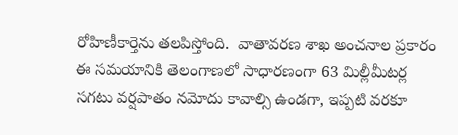రోహిణీకార్తెను తలపిస్తోంది.  వాతావరణ శాఖ అంచనాల ప్రకారం ఈ సమయానికి తెలంగాణలో సాధారణంగా 63 మిల్లీమీటర్ల సగటు వర్షపాతం నమోదు కావాల్సి ఉండగా, ఇప్పటి వరకూ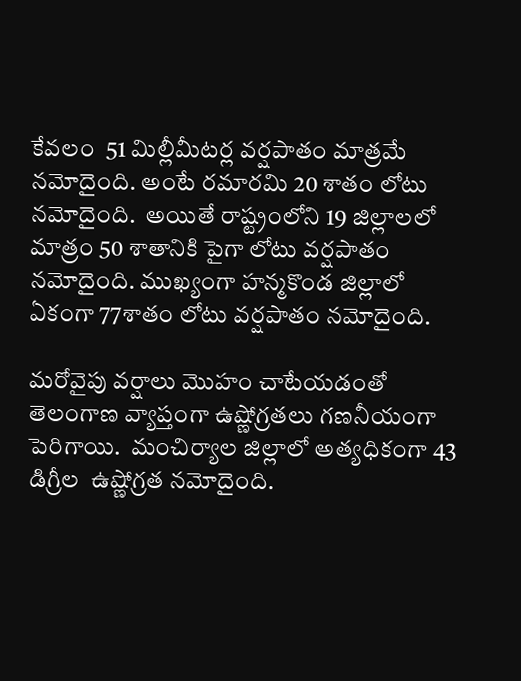కేవలం  51 మిల్లీమీటర్ల వర్షపాతం మాత్రమే నమోదైంది. అంటే రమారమి 20 శాతం లోటు నమోదైంది.  అయితే రాష్ట్రంలోని 19 జిల్లాలలో మాత్రం 50 శాతానికి పైగా లోటు వర్షపాతం నమోదైంది. ముఖ్యంగా హన్మకొండ జిల్లాలో ఏకంగా 77శాతం లోటు వర్షపాతం నమోదైంది.

మరోవైపు వర్షాలు మొహం చాటేయడంతో తెలంగాణ వ్యాప్తంగా ఉష్ణోగ్రతలు గణనీయంగా పెరిగాయి.  మంచిర్యాల జిల్లాలో అత్యధికంగా 43 డిగ్రీల  ఉష్ణోగ్రత నమోదైంది.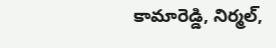కామారెడ్డి, నిర్మల్,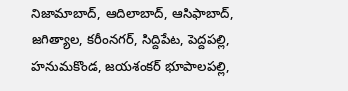నిజామాబాద్, ఆదిలాబాద్, ఆసిఫాబాద్, జగిత్యాల, కరీంనగర్, సిద్దిపేట, పెద్దపల్లి, హనుమకొండ, జయశంకర్ భూపాలపల్లి,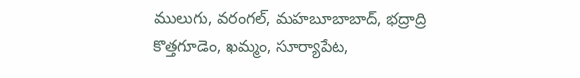ములుగు, వరంగల్, మహబూబాబాద్, భద్రాద్రి కొత్తగూడెం, ఖమ్మం, సూర్యాపేట,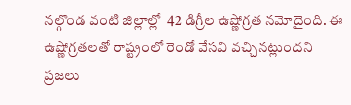నల్గొండ వంటి జిల్లాల్లో  42 డిగ్రీల ఉష్ణోగ్రత నమోదైంది. ఈ ఉష్ణోగ్రతలతో రాష్ట్రంలో రెండో వేసవి వచ్చినట్లుందని ప్రజలు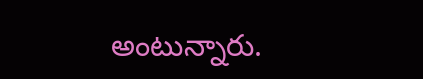అంటున్నారు.